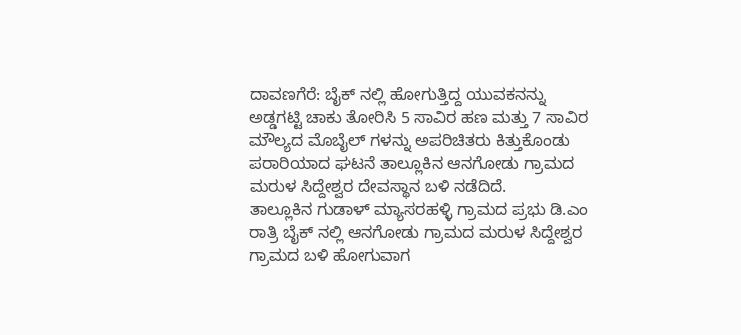ದಾವಣಗೆರೆ: ಬೈಕ್ ನಲ್ಲಿ ಹೋಗುತ್ತಿದ್ದ ಯುವಕನನ್ನು ಅಡ್ಡಗಟ್ಟಿ ಚಾಕು ತೋರಿಸಿ 5 ಸಾವಿರ ಹಣ ಮತ್ತು 7 ಸಾವಿರ ಮೌಲ್ಯದ ಮೊಬೈಲ್ ಗಳನ್ನು ಅಪರಿಚಿತರು ಕಿತ್ತುಕೊಂಡು ಪರಾರಿಯಾದ ಘಟನೆ ತಾಲ್ಲೂಕಿನ ಆನಗೋಡು ಗ್ರಾಮದ ಮರುಳ ಸಿದ್ದೇಶ್ವರ ದೇವಸ್ಥಾನ ಬಳಿ ನಡೆದಿದೆ.
ತಾಲ್ಲೂಕಿನ ಗುಡಾಳ್ ಮ್ಯಾಸರಹಳ್ಳಿ ಗ್ರಾಮದ ಪ್ರಭು ಡಿ.ಎಂ ರಾತ್ರಿ ಬೈಕ್ ನಲ್ಲಿ ಆನಗೋಡು ಗ್ರಾಮದ ಮರುಳ ಸಿದ್ದೇಶ್ವರ ಗ್ರಾಮದ ಬಳಿ ಹೋಗುವಾಗ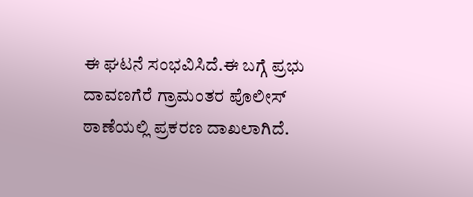ಈ ಘಟನೆ ಸಂಭವಿಸಿದೆ.ಈ ಬಗ್ಗೆ ಪ್ರಭು ದಾವಣಗೆರೆ ಗ್ರಾಮಂತರ ಪೊಲೀಸ್ ಠಾಣೆಯಲ್ಲಿ ಪ್ರಕರಣ ದಾಖಲಾಗಿದೆ.